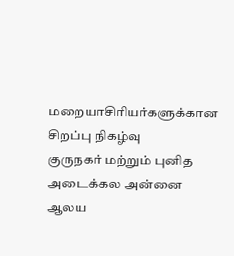மறையாசிரியர்களுக்கான சிறப்பு நிகழ்வு
குருநகர் மற்றும் புனித அடைக்கல அன்னை ஆலய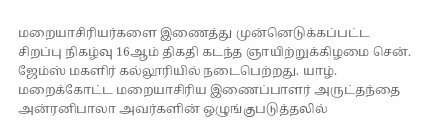மறையாசிரியர்களை இணைத்து முன்னெடுக்கப்பட்ட சிறப்பு நிகழ்வு 16ஆம் திகதி கடந்த ஞாயிற்றுக்கிழமை சென். ஜேம்ஸ் மகளிர் கல்லூரியில் நடைபெற்றது. யாழ். மறைக்கோட்ட மறையாசிரிய இணைப்பாளர் அருட்தந்தை அன்ரனிபாலா அவர்களின் ஒழுங்குபடுத்தலில்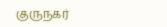குருநகர்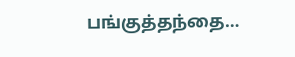பங்குத்தந்தை…